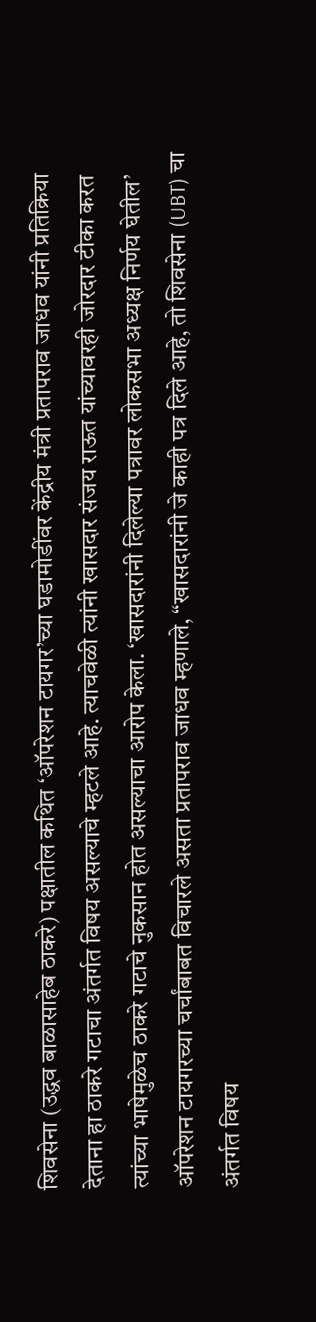शिवसेना (उद्धव बाळासाहेब ठाकरे) पक्षातील कथित ‘ऑपरेशन टायगर’च्या घडामोडींवर केंद्रीय मंत्री प्रतापराव जाधव यांनी प्रतिक्रिया देताना हा ठाकरे गटाचा अंतर्गत विषय असल्याचे म्हटले आहे. त्याचवेळी त्यांनी खासदार संजय राऊत यांच्यावरही जोरदार टीका करत त्यांच्या भाषेमुळेच ठाकरे गटाचे नुकसान होत असल्याचा आरोप केला. ‘खासदारांनी दिलेल्या पत्रावर लोकसभा अध्यक्ष निर्णय घेतील’ ऑपरेशन टायगरच्या चर्चांबाबत विचारले असता प्रतापराव जाधव म्हणाले, “खासदारांनी जे काही पत्र दिले आहे, तो शिवसेना (UBT) चा अंतर्गत विषय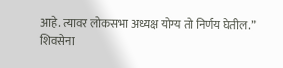आहे. त्यावर लोकसभा अध्यक्ष योग्य तो निर्णय घेतील.” शिवसेना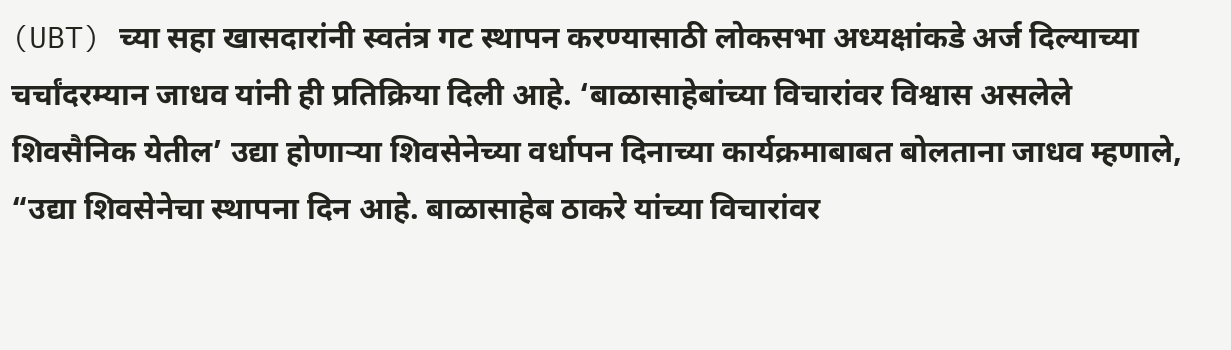(UBT) च्या सहा खासदारांनी स्वतंत्र गट स्थापन करण्यासाठी लोकसभा अध्यक्षांकडे अर्ज दिल्याच्या चर्चांदरम्यान जाधव यांनी ही प्रतिक्रिया दिली आहे. ‘बाळासाहेबांच्या विचारांवर विश्वास असलेले शिवसैनिक येतील’ उद्या होणाऱ्या शिवसेनेच्या वर्धापन दिनाच्या कार्यक्रमाबाबत बोलताना जाधव म्हणाले, “उद्या शिवसेनेचा स्थापना दिन आहे. बाळासाहेब ठाकरे यांच्या विचारांवर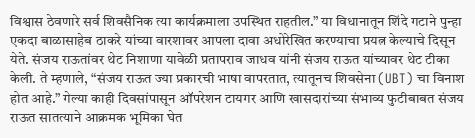विश्वास ठेवणारे सर्व शिवसैनिक त्या कार्यक्रमाला उपस्थित राहतील.” या विधानातून शिंदे गटाने पुन्हा एकदा बाळासाहेब ठाकरे यांच्या वारशावर आपला दावा अधोरेखित करण्याचा प्रयत्न केल्याचे दिसून येते. संजय राऊतांवर थेट निशाणा यावेळी प्रतापराव जाधव यांनी संजय राऊत यांच्यावर थेट टीका केली. ते म्हणाले, “संजय राऊत ज्या प्रकारची भाषा वापरतात, त्यातूनच शिवसेना (UBT) चा विनाश होत आहे.” गेल्या काही दिवसांपासून ऑपरेशन टायगर आणि खासदारांच्या संभाव्य फुटीबाबत संजय राऊत सातत्याने आक्रमक भूमिका घेत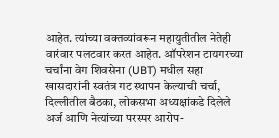आहेत. त्यांच्या वक्तव्यांवरून महायुतीतील नेतेही वारंवार पलटवार करत आहेत. ऑपरेशन टायगरच्या चर्चांना वेग शिवसेना (UBT) मधील सहा खासदारांनी स्वतंत्र गट स्थापन केल्याची चर्चा, दिल्लीतील बैठका, लोकसभा अध्यक्षांकडे दिलेले अर्ज आणि नेत्यांच्या परस्पर आरोप-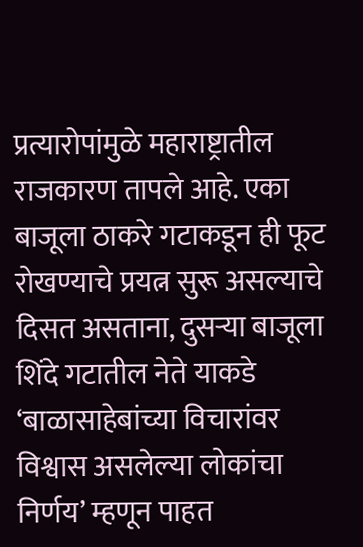प्रत्यारोपांमुळे महाराष्ट्रातील राजकारण तापले आहे. एका बाजूला ठाकरे गटाकडून ही फूट रोखण्याचे प्रयत्न सुरू असल्याचे दिसत असताना, दुसऱ्या बाजूला शिंदे गटातील नेते याकडे ‘बाळासाहेबांच्या विचारांवर विश्वास असलेल्या लोकांचा निर्णय’ म्हणून पाहत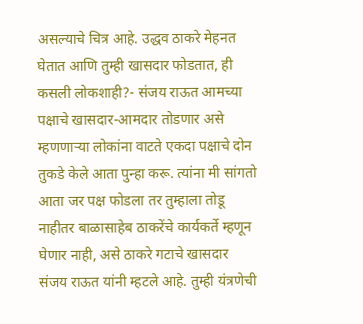असल्याचे चित्र आहे. उद्धव ठाकरे मेहनत घेतात आणि तुम्ही खासदार फोडतात, ही कसली लोकशाही?- संजय राऊत आमच्या पक्षाचे खासदार-आमदार तोडणार असे म्हणणाऱ्या लोकांना वाटते एकदा पक्षाचे दोन तुकडे केले आता पुन्हा करू. त्यांना मी सांगतो आता जर पक्ष फोडला तर तुम्हाला तोडू नाहीतर बाळासाहेब ठाकरेंचे कार्यकर्ते म्हणून घेणार नाही, असे ठाकरे गटाचे खासदार संजय राऊत यांनी म्हटले आहे. तुम्ही यंत्रणेची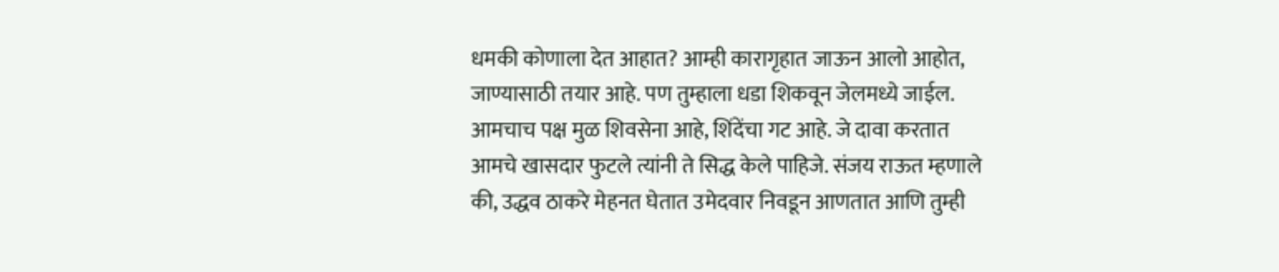धमकी कोणाला देत आहात? आम्ही कारागृहात जाऊन आलो आहोत, जाण्यासाठी तयार आहे. पण तुम्हाला धडा शिकवून जेलमध्ये जाईल. आमचाच पक्ष मुळ शिवसेना आहे, शिंदेंचा गट आहे. जे दावा करतात आमचे खासदार फुटले त्यांनी ते सिद्ध केले पाहिजे. संजय राऊत म्हणाले की, उद्धव ठाकरे मेहनत घेतात उमेदवार निवडून आणतात आणि तुम्ही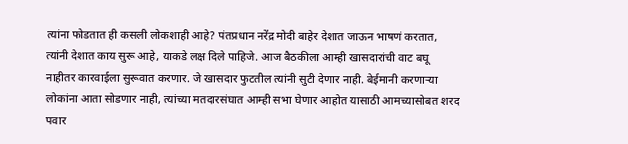त्यांना फोडतात ही कसली लोकशाही आहे? पंतप्रधान नरेंद्र मोदी बाहेर देशात जाऊन भाषणं करतात, त्यांनी देशात काय सुरू आहे, याकडे लक्ष दिले पाहिजे. आज बैठकीला आम्ही खासदारांची वाट बघू नाहीतर कारवाईला सुरूवात करणार. जे खासदार फुटतील त्यांनी सुटी देणार नाही. बेईमानी करणाऱ्या लोकांना आता सोडणार नाही, त्यांच्या मतदारसंघात आम्ही सभा घेणार आहोत यासाठी आमच्यासोबत शरद पवार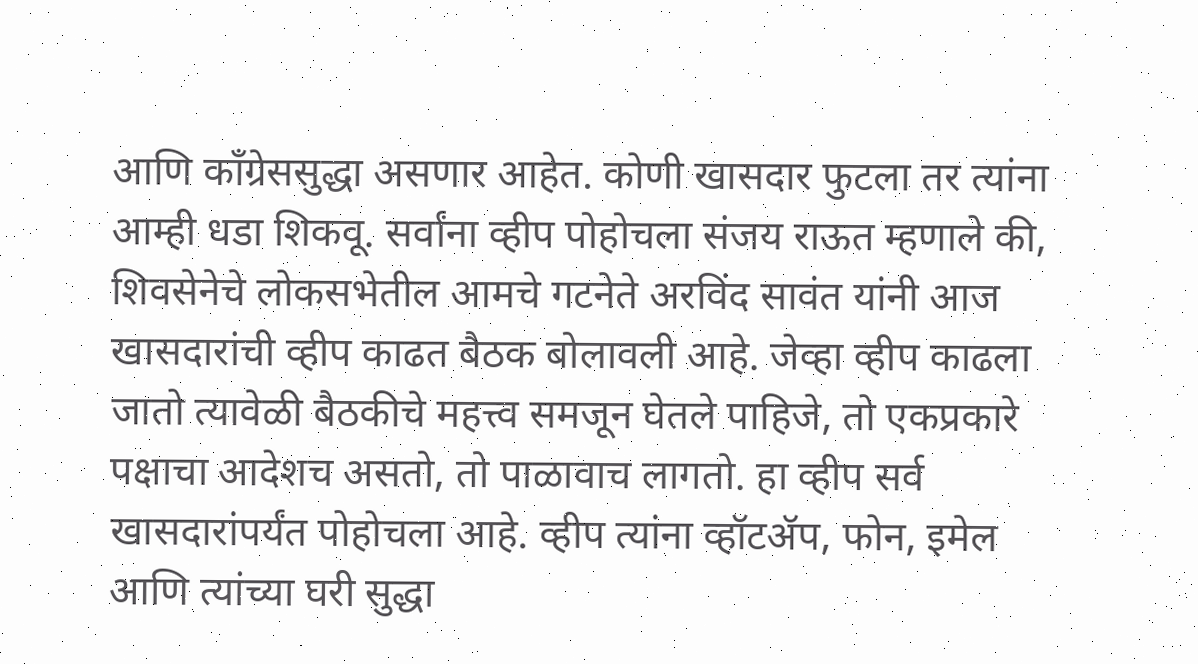आणि काँग्रेससुद्धा असणार आहेत. कोणी खासदार फुटला तर त्यांना आम्ही धडा शिकवू. सर्वांना व्हीप पोहोचला संजय राऊत म्हणाले की, शिवसेनेचे लोकसभेतील आमचे गटनेते अरविंद सावंत यांनी आज खासदारांची व्हीप काढत बैठक बोलावली आहे. जेव्हा व्हीप काढला जातो त्यावेळी बैठकीचे महत्त्व समजून घेतले पाहिजे, तो एकप्रकारे पक्षाचा आदेशच असतो, तो पाळावाच लागतो. हा व्हीप सर्व खासदारांपर्यंत पोहोचला आहे. व्हीप त्यांना व्हॉटॲप, फोन, इमेल आणि त्यांच्या घरी सुद्धा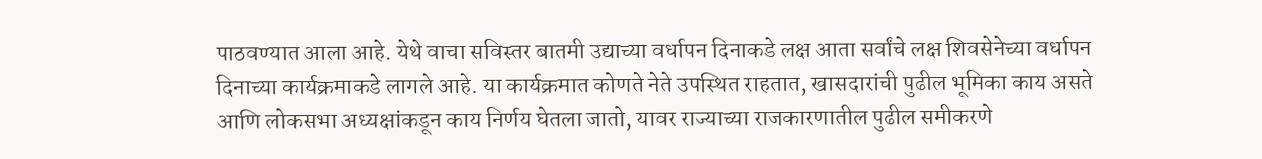पाठवण्यात आला आहे. येथे वाचा सविस्तर बातमी उद्याच्या वर्धापन दिनाकडे लक्ष आता सर्वांचे लक्ष शिवसेनेच्या वर्धापन दिनाच्या कार्यक्रमाकडे लागले आहे. या कार्यक्रमात कोणते नेते उपस्थित राहतात, खासदारांची पुढील भूमिका काय असते आणि लोकसभा अध्यक्षांकडून काय निर्णय घेतला जातो, यावर राज्याच्या राजकारणातील पुढील समीकरणे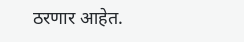ठरणार आहेत.